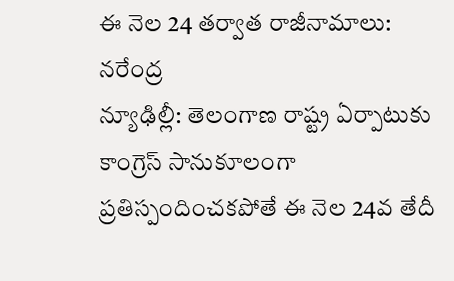ఈ నెల 24 తర్వాత రాజీనామాలు: నరేంద్ర
న్యూఢిల్లీ: తెలంగాణ రాష్ట్ర ఏర్పాటుకు కాంగ్రెస్ సానుకూలంగా ప్రతిస్పందించకపోతే ఈ నెల 24వ తేదీ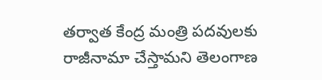తర్వాత కేంద్ర మంత్రి పదవులకు రాజీనామా చేస్తామని తెలంగాణ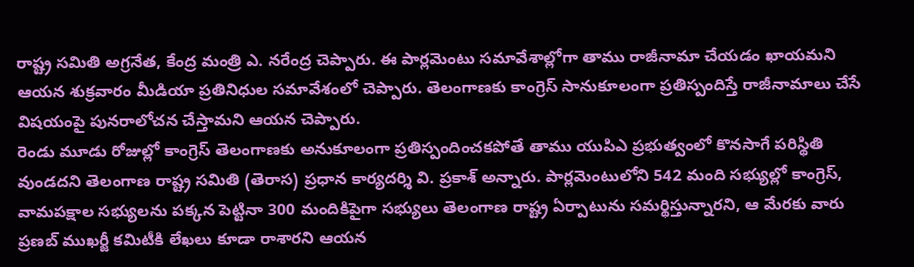రాష్ట్ర సమితి అగ్రనేత, కేంద్ర మంత్రి ఎ. నరేంద్ర చెప్పారు. ఈ పార్లమెంటు సమావేశాల్లోగా తాము రాజీనామా చేయడం ఖాయమని ఆయన శుక్రవారం మీడియా ప్రతినిధుల సమావేశంలో చెప్పారు. తెలంగాణకు కాంగ్రెస్ సానుకూలంగా ప్రతిస్పందిస్తే రాజీనామాలు చేసే విషయంపై పునరాలోచన చేస్తామని ఆయన చెప్పారు.
రెండు మూడు రోజుల్లో కాంగ్రెస్ తెలంగాణకు అనుకూలంగా ప్రతిస్పందించకపోతే తాము యుపిఎ ప్రభుత్వంలో కొనసాగే పరిస్థితి వుండదని తెలంగాణ రాష్ట్ర సమితి (తెరాస) ప్రధాన కార్యదర్శి వి. ప్రకాశ్ అన్నారు. పార్లమెంటులోని 542 మంది సభ్యుల్లో కాంగ్రెస్, వామపక్షాల సభ్యులను పక్కన పెట్టినా 300 మందికిపైగా సభ్యులు తెలంగాణ రాష్ట్ర ఏర్పాటును సమర్థిస్తున్నారని, ఆ మేరకు వారు ప్రణబ్ ముఖర్జీ కమిటీకి లేఖలు కూడా రాశారని ఆయన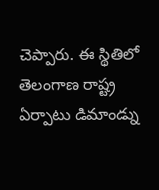చెప్పారు. ఈ స్థితిలో తెలంగాణ రాష్ట్ర ఏర్పాటు డిమాండ్ను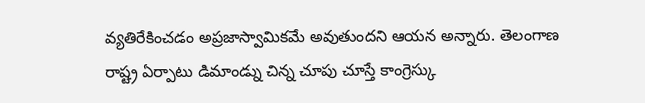వ్యతిరేకించడం అప్రజాస్వామికమే అవుతుందని ఆయన అన్నారు. తెలంగాణ రాష్ట్ర ఏర్పాటు డిమాండ్ను చిన్న చూపు చూస్తే కాంగ్రెస్కు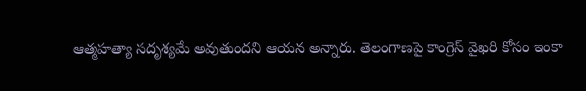ఆత్మహత్యా సదృశ్యమే అవుతుందని ఆయన అన్నారు. తెలంగాణపై కాంగ్రెస్ వైఖరి కోసం ఇంకా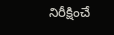నిరీక్షించే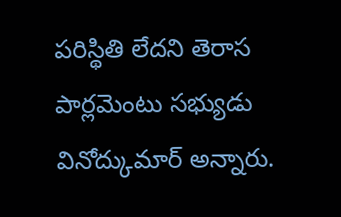పరిస్థితి లేదని తెరాస పార్లమెంటు సభ్యుడు వినోద్కుమార్ అన్నారు.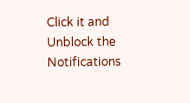Click it and Unblock the Notifications